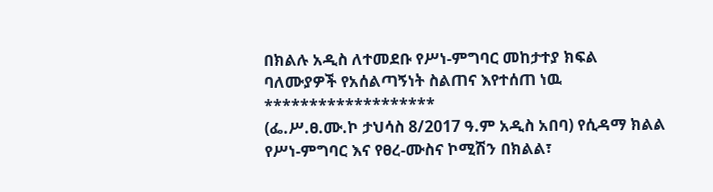በክልሉ አዲስ ለተመደቡ የሥነ-ምግባር መከታተያ ክፍል ባለሙያዎች የአሰልጣኝነት ስልጠና እየተሰጠ ነዉ
*******************
(ፌ.ሥ.ፀ.ሙ.ኮ ታህሳስ 8/2017 ዓ.ም አዲስ አበባ) የሲዳማ ክልል የሥነ-ምግባር እና የፀረ-ሙስና ኮሚሽን በክልል፣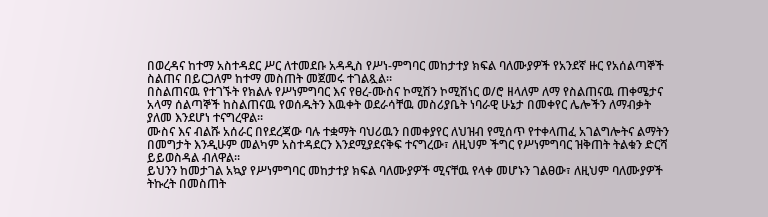በወረዳና ከተማ አስተዳደር ሥር ለተመደቡ አዳዲስ የሥነ-ምግባር መከታተያ ክፍል ባለሙያዎች የአንደኛ ዙር የአሰልጣኞች ስልጠና በይርጋለም ከተማ መስጠት መጀመሩ ተገልጿል፡፡
በስልጠናዉ የተገኙት የክልሉ የሥነምግባር እና የፀረ-ሙስና ኮሚሽን ኮሚሽነር ወ/ሮ ዘላለም ለማ የስልጠናዉ ጠቀሜታና አላማ ሰልጣኞች ከስልጠናዉ የወሰዱትን እዉቀት ወደራሳቸዉ መስሪያቤት ነባራዊ ሁኔታ በመቀየር ሌሎችን ለማብቃት ያለመ እንደሆነ ተናግረዋል።
ሙስና እና ብልሹ አሰራር በየደረጃው ባሉ ተቋማት ባህሪዉን በመቀያየር ለህዝብ የሚሰጥ የተቀላጠፈ አገልግሎትና ልማትን በመግታት እንዲሁም መልካም አስተዳደርን እንደሚያደናቅፍ ተናግረው፣ ለዚህም ችግር የሥነምግባር ዝቅጠት ትልቁን ድርሻ ይይወስዳል ብለዋል።
ይህንን ከመታገል አኳያ የሥነምግባር መከታተያ ክፍል ባለሙያዎች ሚናቸዉ የላቀ መሆኑን ገልፀው፣ ለዚህም ባለሙያዎች ትኩረት በመስጠት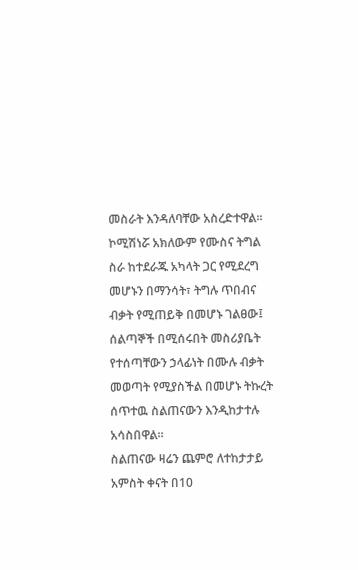መስራት እንዳለባቸው አስረድተዋል።
ኮሚሽነሯ አክለውም የሙስና ትግል ስራ ከተደራጁ አካላት ጋር የሚደረግ መሆኑን በማንሳት፣ ትግሉ ጥበብና ብቃት የሚጠይቅ በመሆኑ ገልፀው፤ ሰልጣኞች በሚሰሩበት መስሪያቤት የተሰጣቸውን ኃላፊነት በሙሉ ብቃት መወጣት የሚያስችል በመሆኑ ትኩረት ሰጥተዉ ስልጠናውን እንዲከታተሉ አሳስበዋል።
ስልጠናው ዛሬን ጨምሮ ለተከታታይ አምስት ቀናት በ10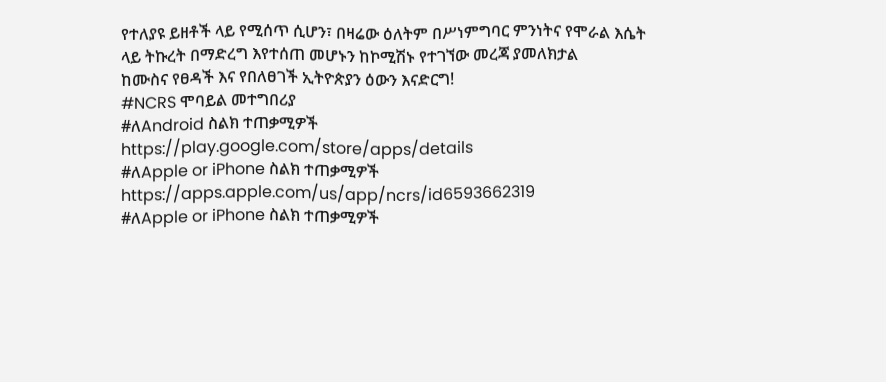የተለያዩ ይዘቶች ላይ የሚሰጥ ሲሆን፣ በዛሬው ዕለትም በሥነምግባር ምንነትና የሞራል እሴት ላይ ትኩረት በማድረግ እየተሰጠ መሆኑን ከኮሚሽኑ የተገኘው መረጃ ያመለክታል
ከሙስና የፀዳች እና የበለፀገች ኢትዮጵያን ዕውን እናድርግ!
#NCRS ሞባይል መተግበሪያ
#ለAndroid ስልክ ተጠቃሚዎች
https://play.google.com/store/apps/details
#ለApple or iPhone ስልክ ተጠቃሚዎች
https://apps.apple.com/us/app/ncrs/id6593662319
#ለApple or iPhone ስልክ ተጠቃሚዎች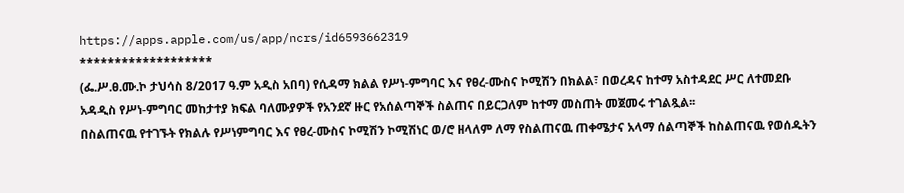https://apps.apple.com/us/app/ncrs/id6593662319
*******************
(ፌ.ሥ.ፀ.ሙ.ኮ ታህሳስ 8/2017 ዓ.ም አዲስ አበባ) የሲዳማ ክልል የሥነ-ምግባር እና የፀረ-ሙስና ኮሚሽን በክልል፣ በወረዳና ከተማ አስተዳደር ሥር ለተመደቡ አዳዲስ የሥነ-ምግባር መከታተያ ክፍል ባለሙያዎች የአንደኛ ዙር የአሰልጣኞች ስልጠና በይርጋለም ከተማ መስጠት መጀመሩ ተገልጿል፡፡
በስልጠናዉ የተገኙት የክልሉ የሥነምግባር እና የፀረ-ሙስና ኮሚሽን ኮሚሽነር ወ/ሮ ዘላለም ለማ የስልጠናዉ ጠቀሜታና አላማ ሰልጣኞች ከስልጠናዉ የወሰዱትን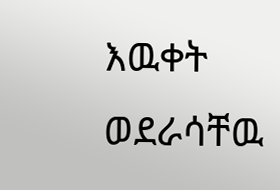እዉቀት ወደራሳቸዉ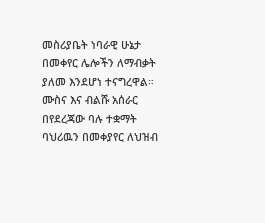መስሪያቤት ነባራዊ ሁኔታ በመቀየር ሌሎችን ለማብቃት ያለመ እንደሆነ ተናግረዋል።
ሙስና እና ብልሹ አሰራር በየደረጃው ባሉ ተቋማት ባህሪዉን በመቀያየር ለህዝብ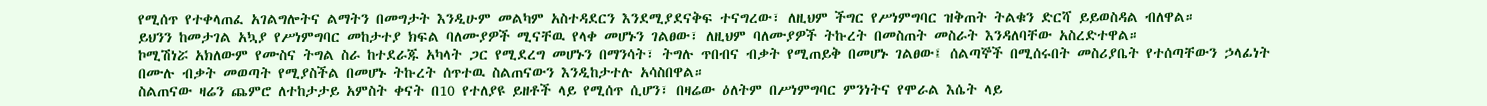የሚሰጥ የተቀላጠፈ አገልግሎትና ልማትን በመግታት እንዲሁም መልካም አስተዳደርን እንደሚያደናቅፍ ተናግረው፣ ለዚህም ችግር የሥነምግባር ዝቅጠት ትልቁን ድርሻ ይይወስዳል ብለዋል።
ይህንን ከመታገል አኳያ የሥነምግባር መከታተያ ክፍል ባለሙያዎች ሚናቸዉ የላቀ መሆኑን ገልፀው፣ ለዚህም ባለሙያዎች ትኩረት በመስጠት መስራት እንዳለባቸው አስረድተዋል።
ኮሚሽነሯ አክለውም የሙስና ትግል ስራ ከተደራጁ አካላት ጋር የሚደረግ መሆኑን በማንሳት፣ ትግሉ ጥበብና ብቃት የሚጠይቅ በመሆኑ ገልፀው፤ ሰልጣኞች በሚሰሩበት መስሪያቤት የተሰጣቸውን ኃላፊነት በሙሉ ብቃት መወጣት የሚያስችል በመሆኑ ትኩረት ሰጥተዉ ስልጠናውን እንዲከታተሉ አሳስበዋል።
ስልጠናው ዛሬን ጨምሮ ለተከታታይ አምስት ቀናት በ10 የተለያዩ ይዘቶች ላይ የሚሰጥ ሲሆን፣ በዛሬው ዕለትም በሥነምግባር ምንነትና የሞራል እሴት ላይ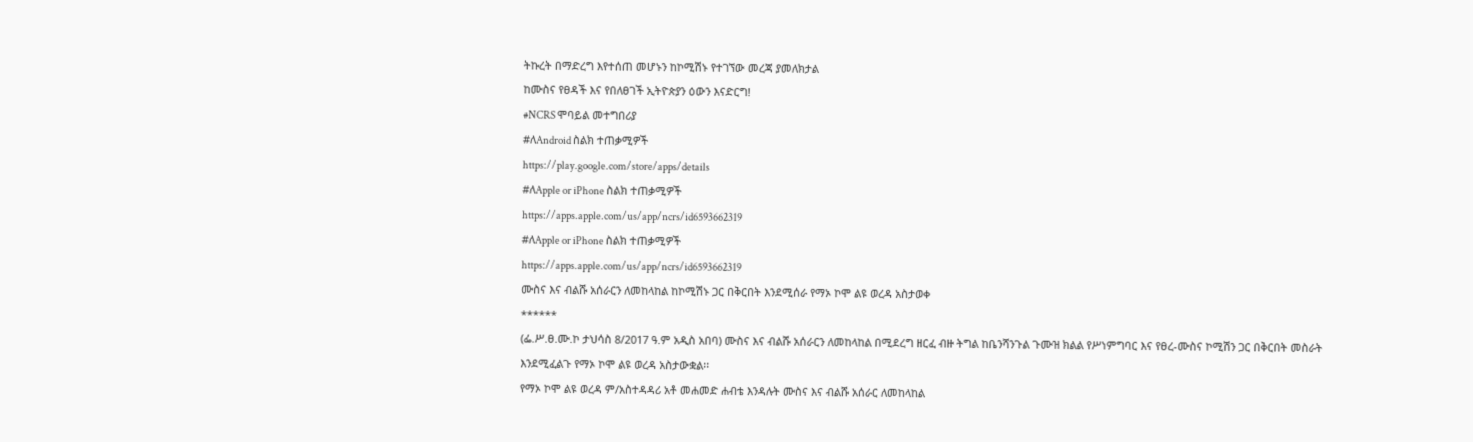ትኩረት በማድረግ እየተሰጠ መሆኑን ከኮሚሽኑ የተገኘው መረጃ ያመለክታል
ከሙስና የፀዳች እና የበለፀገች ኢትዮጵያን ዕውን እናድርግ!
#NCRS ሞባይል መተግበሪያ
#ለAndroid ስልክ ተጠቃሚዎች
https://play.google.com/store/apps/details
#ለApple or iPhone ስልክ ተጠቃሚዎች
https://apps.apple.com/us/app/ncrs/id6593662319
#ለApple or iPhone ስልክ ተጠቃሚዎች
https://apps.apple.com/us/app/ncrs/id6593662319
ሙስና እና ብልሹ አሰራርን ለመከላከል ከኮሚሽኑ ጋር በቅርበት እንደሚሰራ የማኦ ኮሞ ልዩ ወረዳ አስታወቀ
******
(ፌ.ሥ.ፀ.ሙ.ኮ ታህሳስ 8/2017 ዓ.ም አዲስ አበባ) ሙስና እና ብልሹ አሰራርን ለመከላከል በሚደረግ ዘርፈ ብዙ ትግል ከቤንሻንጉል ጉሙዝ ክልል የሥነምግባር እና የፀረ-ሙስና ኮሚሽን ጋር በቅርበት መስራት እንደሚፈልጉ የማኦ ኮሞ ልዩ ወረዳ አስታውቋል፡፡
የማኦ ኮሞ ልዩ ወረዳ ም/አስተዳዳሪ አቶ መሐመድ ሐብቴ እንዳሉት ሙስና እና ብልሹ አሰራር ለመከላከል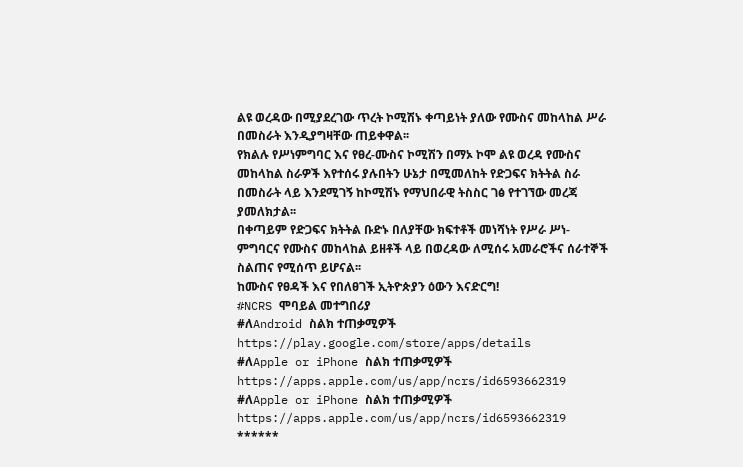ልዩ ወረዳው በሚያደረገው ጥረት ኮሚሽኑ ቀጣይነት ያለው የሙስና መከላከል ሥራ በመስራት እንዲያግዛቸው ጠይቀዋል፡፡
የክልሉ የሥነምግባር እና የፀረ-ሙስና ኮሚሽን በማኦ ኮሞ ልዩ ወረዳ የሙስና መከላከል ስራዎች እየተሰሩ ያሉበትን ሁኔታ በሚመለከት የድጋፍና ክትትል ስራ በመስራት ላይ እንደሚገኝ ከኮሚሽኑ የማህበራዊ ትስስር ገፅ የተገኘው መረጃ ያመለክታል፡፡
በቀጣይም የድጋፍና ክትትል ቡድኑ በለያቸው ክፍተቶች መነሻነት የሥራ ሥነ-ምግባርና የሙስና መከላከል ይዘቶች ላይ በወረዳው ለሚሰሩ አመራሮችና ሰራተኞች ስልጠና የሚሰጥ ይሆናል፡፡
ከሙስና የፀዳች እና የበለፀገች ኢትዮጵያን ዕውን እናድርግ!
#NCRS ሞባይል መተግበሪያ
#ለAndroid ስልክ ተጠቃሚዎች
https://play.google.com/store/apps/details
#ለApple or iPhone ስልክ ተጠቃሚዎች
https://apps.apple.com/us/app/ncrs/id6593662319
#ለApple or iPhone ስልክ ተጠቃሚዎች
https://apps.apple.com/us/app/ncrs/id6593662319
******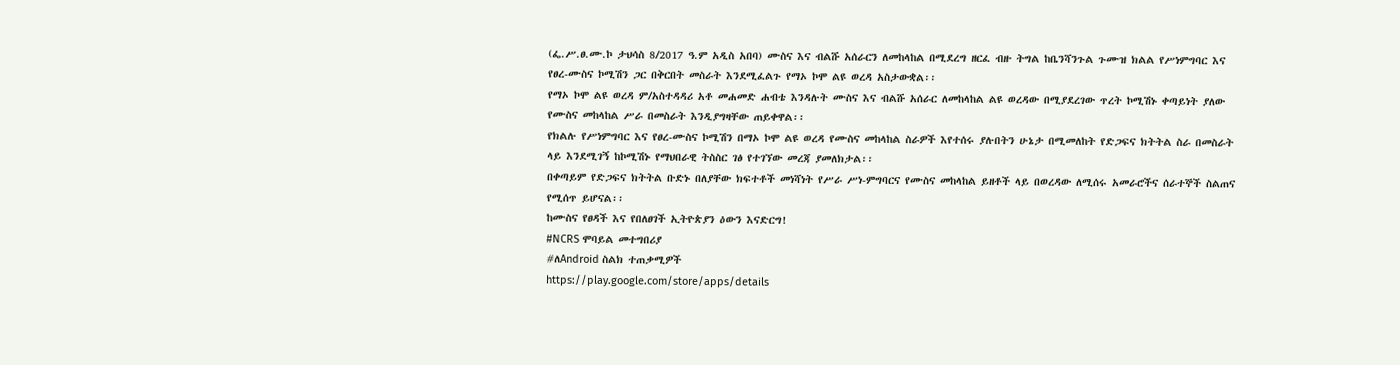(ፌ.ሥ.ፀ.ሙ.ኮ ታህሳስ 8/2017 ዓ.ም አዲስ አበባ) ሙስና እና ብልሹ አሰራርን ለመከላከል በሚደረግ ዘርፈ ብዙ ትግል ከቤንሻንጉል ጉሙዝ ክልል የሥነምግባር እና የፀረ-ሙስና ኮሚሽን ጋር በቅርበት መስራት እንደሚፈልጉ የማኦ ኮሞ ልዩ ወረዳ አስታውቋል፡፡
የማኦ ኮሞ ልዩ ወረዳ ም/አስተዳዳሪ አቶ መሐመድ ሐብቴ እንዳሉት ሙስና እና ብልሹ አሰራር ለመከላከል ልዩ ወረዳው በሚያደረገው ጥረት ኮሚሽኑ ቀጣይነት ያለው የሙስና መከላከል ሥራ በመስራት እንዲያግዛቸው ጠይቀዋል፡፡
የክልሉ የሥነምግባር እና የፀረ-ሙስና ኮሚሽን በማኦ ኮሞ ልዩ ወረዳ የሙስና መከላከል ስራዎች እየተሰሩ ያሉበትን ሁኔታ በሚመለከት የድጋፍና ክትትል ስራ በመስራት ላይ እንደሚገኝ ከኮሚሽኑ የማህበራዊ ትስስር ገፅ የተገኘው መረጃ ያመለክታል፡፡
በቀጣይም የድጋፍና ክትትል ቡድኑ በለያቸው ክፍተቶች መነሻነት የሥራ ሥነ-ምግባርና የሙስና መከላከል ይዘቶች ላይ በወረዳው ለሚሰሩ አመራሮችና ሰራተኞች ስልጠና የሚሰጥ ይሆናል፡፡
ከሙስና የፀዳች እና የበለፀገች ኢትዮጵያን ዕውን እናድርግ!
#NCRS ሞባይል መተግበሪያ
#ለAndroid ስልክ ተጠቃሚዎች
https://play.google.com/store/apps/details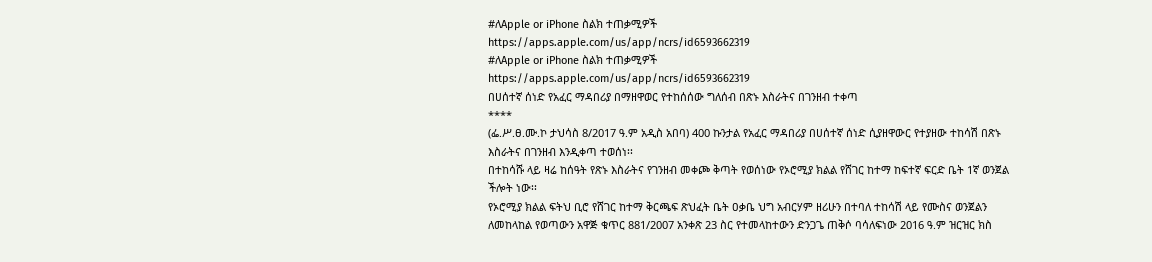#ለApple or iPhone ስልክ ተጠቃሚዎች
https://apps.apple.com/us/app/ncrs/id6593662319
#ለApple or iPhone ስልክ ተጠቃሚዎች
https://apps.apple.com/us/app/ncrs/id6593662319
በሀሰተኛ ሰነድ የአፈር ማዳበሪያ በማዘዋወር የተከሰሰው ግለሰብ በጽኑ እስራትና በገንዘብ ተቀጣ
****
(ፌ.ሥ.ፀ.ሙ.ኮ ታህሳስ 8/2017 ዓ.ም አዲስ አበባ) 400 ኩንታል የአፈር ማዳበሪያ በሀሰተኛ ሰነድ ሲያዘዋውር የተያዘው ተከሳሽ በጽኑ እስራትና በገንዘብ እንዲቀጣ ተወሰነ፡፡
በተከሳሹ ላይ ዛሬ ከሰዓት የጽኑ እስራትና የገንዘብ መቀጮ ቅጣት የወሰነው የኦሮሚያ ክልል የሸገር ከተማ ከፍተኛ ፍርድ ቤት 1ኛ ወንጀል ችሎት ነው፡፡
የኦሮሚያ ክልል ፍትህ ቢሮ የሸገር ከተማ ቅርጫፍ ጽህፈት ቤት ዐቃቤ ህግ አብርሃም ዘሪሁን በተባለ ተከሳሽ ላይ የሙስና ወንጀልን ለመከላከል የወጣውን አዋጅ ቁጥር 881/2007 አንቀጽ 23 ስር የተመላከተውን ድንጋጌ ጠቅሶ ባሳለፍነው 2016 ዓ.ም ዝርዝር ክስ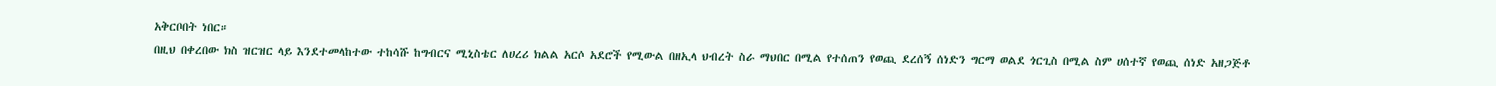አቅርቦበት ነበር።
በዚህ በቀረበው ክስ ዝርዝር ላይ እንደተመላከተው ተከሳሹ ከግብርና ሚኒስቴር ለሀረሪ ክልል አርሶ አደሮች የሚውል በዘኢላ ህብረት ስራ ማህበር በሚል የተሰጠን የወጪ ደረሰኝ ሰነድን ግርማ ወልደ ጎርጊስ በሚል ስም ሀሰተኛ የወጪ ሰነድ አዘጋጅቶ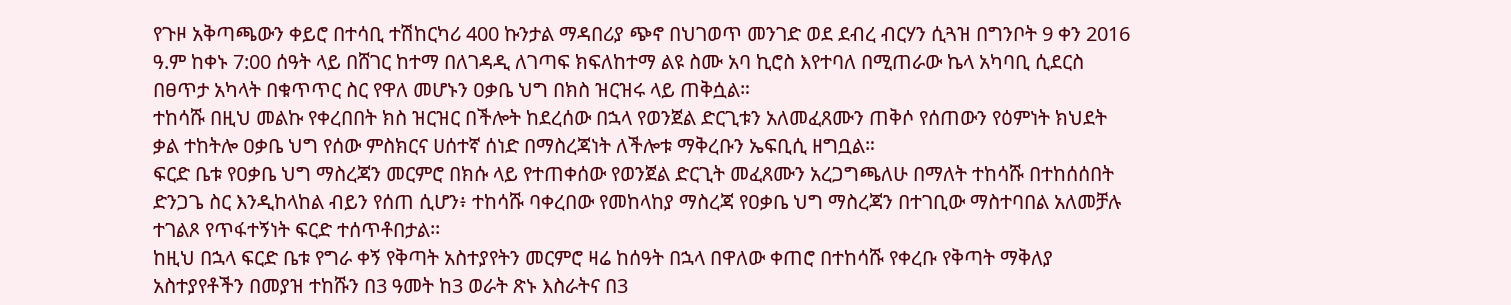የጉዞ አቅጣጫውን ቀይሮ በተሳቢ ተሽከርካሪ 400 ኩንታል ማዳበሪያ ጭኖ በህገወጥ መንገድ ወደ ደብረ ብርሃን ሲጓዝ በግንቦት 9 ቀን 2016 ዓ.ም ከቀኑ 7:00 ሰዓት ላይ በሸገር ከተማ በለገዳዲ ለገጣፍ ክፍለከተማ ልዩ ስሙ አባ ኪሮስ እየተባለ በሚጠራው ኬላ አካባቢ ሲደርስ በፀጥታ አካላት በቁጥጥር ስር የዋለ መሆኑን ዐቃቤ ህግ በክስ ዝርዝሩ ላይ ጠቅሷል።
ተከሳሹ በዚህ መልኩ የቀረበበት ክስ ዝርዝር በችሎት ከደረሰው በኋላ የወንጀል ድርጊቱን አለመፈጸሙን ጠቅሶ የሰጠውን የዕምነት ክህደት ቃል ተከትሎ ዐቃቤ ህግ የሰው ምስክርና ሀሰተኛ ሰነድ በማስረጃነት ለችሎቱ ማቅረቡን ኤፍቢሲ ዘግቧል።
ፍርድ ቤቱ የዐቃቤ ህግ ማስረጃን መርምሮ በክሱ ላይ የተጠቀሰው የወንጀል ድርጊት መፈጸሙን አረጋግጫለሁ በማለት ተከሳሹ በተከሰሰበት ድንጋጌ ስር እንዲከላከል ብይን የሰጠ ሲሆን፥ ተከሳሹ ባቀረበው የመከላከያ ማስረጃ የዐቃቤ ህግ ማስረጃን በተገቢው ማስተባበል አለመቻሉ ተገልጾ የጥፋተኝነት ፍርድ ተሰጥቶበታል፡፡
ከዚህ በኋላ ፍርድ ቤቱ የግራ ቀኝ የቅጣት አስተያየትን መርምሮ ዛሬ ከሰዓት በኋላ በዋለው ቀጠሮ በተከሳሹ የቀረቡ የቅጣት ማቅለያ አስተያየቶችን በመያዝ ተከሹን በ3 ዓመት ከ3 ወራት ጽኑ እስራትና በ3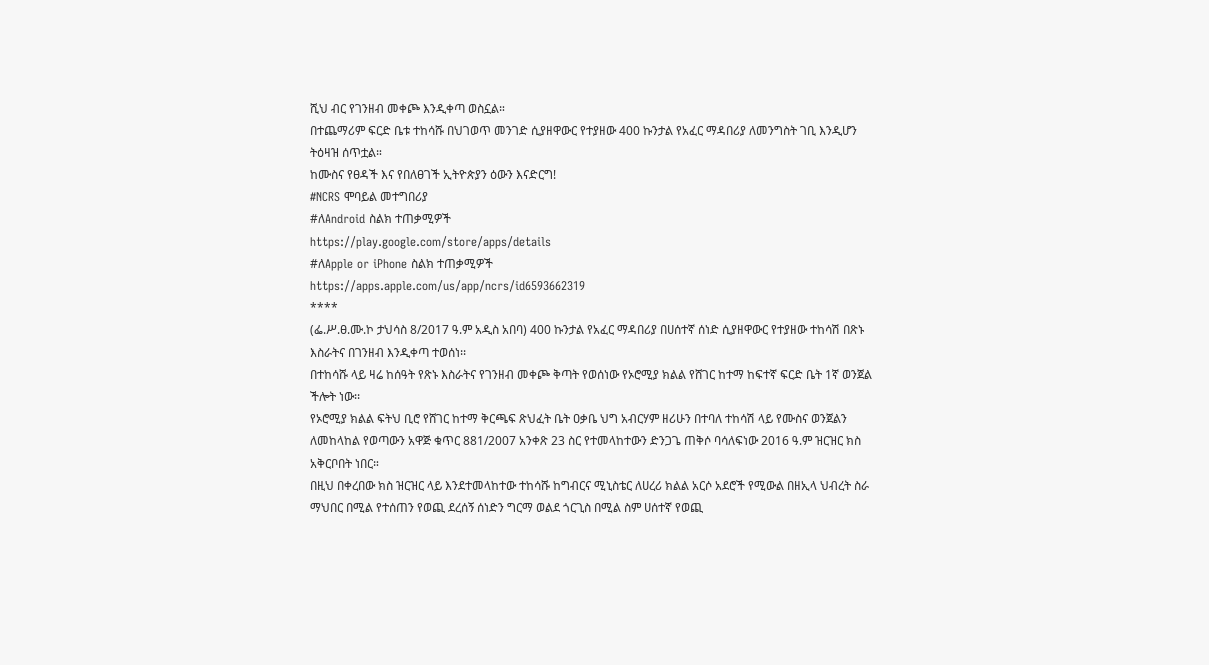ሺህ ብር የገንዘብ መቀጮ እንዲቀጣ ወስኗል።
በተጨማሪም ፍርድ ቤቱ ተከሳሹ በህገወጥ መንገድ ሲያዘዋውር የተያዘው 400 ኩንታል የአፈር ማዳበሪያ ለመንግስት ገቢ እንዲሆን ትዕዛዝ ሰጥቷል።
ከሙስና የፀዳች እና የበለፀገች ኢትዮጵያን ዕውን እናድርግ!
#NCRS ሞባይል መተግበሪያ
#ለAndroid ስልክ ተጠቃሚዎች
https://play.google.com/store/apps/details
#ለApple or iPhone ስልክ ተጠቃሚዎች
https://apps.apple.com/us/app/ncrs/id6593662319
****
(ፌ.ሥ.ፀ.ሙ.ኮ ታህሳስ 8/2017 ዓ.ም አዲስ አበባ) 400 ኩንታል የአፈር ማዳበሪያ በሀሰተኛ ሰነድ ሲያዘዋውር የተያዘው ተከሳሽ በጽኑ እስራትና በገንዘብ እንዲቀጣ ተወሰነ፡፡
በተከሳሹ ላይ ዛሬ ከሰዓት የጽኑ እስራትና የገንዘብ መቀጮ ቅጣት የወሰነው የኦሮሚያ ክልል የሸገር ከተማ ከፍተኛ ፍርድ ቤት 1ኛ ወንጀል ችሎት ነው፡፡
የኦሮሚያ ክልል ፍትህ ቢሮ የሸገር ከተማ ቅርጫፍ ጽህፈት ቤት ዐቃቤ ህግ አብርሃም ዘሪሁን በተባለ ተከሳሽ ላይ የሙስና ወንጀልን ለመከላከል የወጣውን አዋጅ ቁጥር 881/2007 አንቀጽ 23 ስር የተመላከተውን ድንጋጌ ጠቅሶ ባሳለፍነው 2016 ዓ.ም ዝርዝር ክስ አቅርቦበት ነበር።
በዚህ በቀረበው ክስ ዝርዝር ላይ እንደተመላከተው ተከሳሹ ከግብርና ሚኒስቴር ለሀረሪ ክልል አርሶ አደሮች የሚውል በዘኢላ ህብረት ስራ ማህበር በሚል የተሰጠን የወጪ ደረሰኝ ሰነድን ግርማ ወልደ ጎርጊስ በሚል ስም ሀሰተኛ የወጪ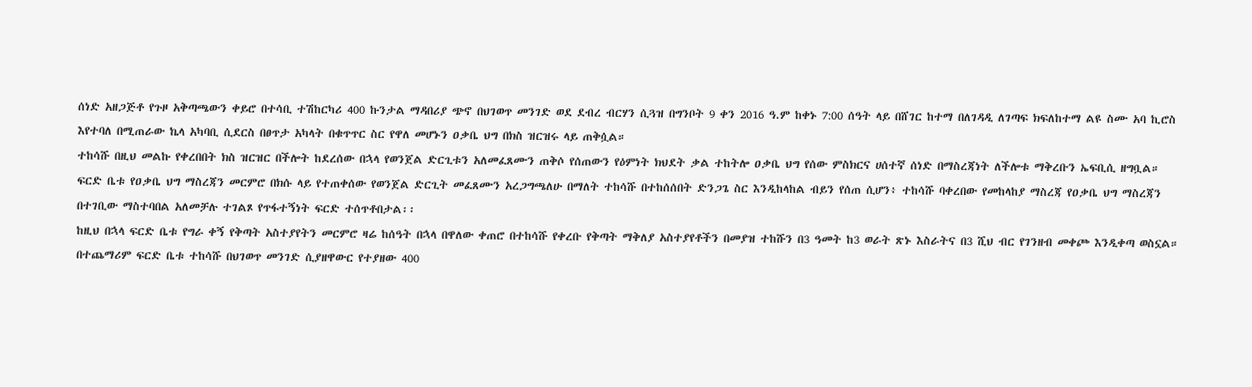ሰነድ አዘጋጅቶ የጉዞ አቅጣጫውን ቀይሮ በተሳቢ ተሽከርካሪ 400 ኩንታል ማዳበሪያ ጭኖ በህገወጥ መንገድ ወደ ደብረ ብርሃን ሲጓዝ በግንቦት 9 ቀን 2016 ዓ.ም ከቀኑ 7:00 ሰዓት ላይ በሸገር ከተማ በለገዳዲ ለገጣፍ ክፍለከተማ ልዩ ስሙ አባ ኪሮስ እየተባለ በሚጠራው ኬላ አካባቢ ሲደርስ በፀጥታ አካላት በቁጥጥር ስር የዋለ መሆኑን ዐቃቤ ህግ በክስ ዝርዝሩ ላይ ጠቅሷል።
ተከሳሹ በዚህ መልኩ የቀረበበት ክስ ዝርዝር በችሎት ከደረሰው በኋላ የወንጀል ድርጊቱን አለመፈጸሙን ጠቅሶ የሰጠውን የዕምነት ክህደት ቃል ተከትሎ ዐቃቤ ህግ የሰው ምስክርና ሀሰተኛ ሰነድ በማስረጃነት ለችሎቱ ማቅረቡን ኤፍቢሲ ዘግቧል።
ፍርድ ቤቱ የዐቃቤ ህግ ማስረጃን መርምሮ በክሱ ላይ የተጠቀሰው የወንጀል ድርጊት መፈጸሙን አረጋግጫለሁ በማለት ተከሳሹ በተከሰሰበት ድንጋጌ ስር እንዲከላከል ብይን የሰጠ ሲሆን፥ ተከሳሹ ባቀረበው የመከላከያ ማስረጃ የዐቃቤ ህግ ማስረጃን በተገቢው ማስተባበል አለመቻሉ ተገልጾ የጥፋተኝነት ፍርድ ተሰጥቶበታል፡፡
ከዚህ በኋላ ፍርድ ቤቱ የግራ ቀኝ የቅጣት አስተያየትን መርምሮ ዛሬ ከሰዓት በኋላ በዋለው ቀጠሮ በተከሳሹ የቀረቡ የቅጣት ማቅለያ አስተያየቶችን በመያዝ ተከሹን በ3 ዓመት ከ3 ወራት ጽኑ እስራትና በ3 ሺህ ብር የገንዘብ መቀጮ እንዲቀጣ ወስኗል።
በተጨማሪም ፍርድ ቤቱ ተከሳሹ በህገወጥ መንገድ ሲያዘዋውር የተያዘው 400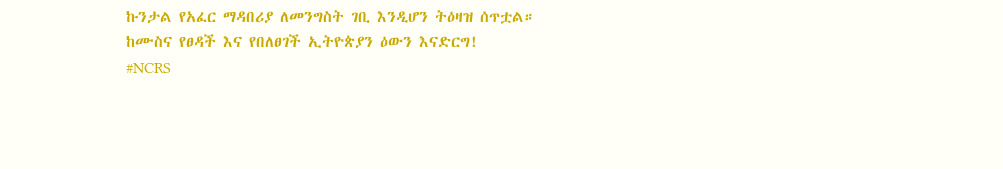ኩንታል የአፈር ማዳበሪያ ለመንግስት ገቢ እንዲሆን ትዕዛዝ ሰጥቷል።
ከሙስና የፀዳች እና የበለፀገች ኢትዮጵያን ዕውን እናድርግ!
#NCRS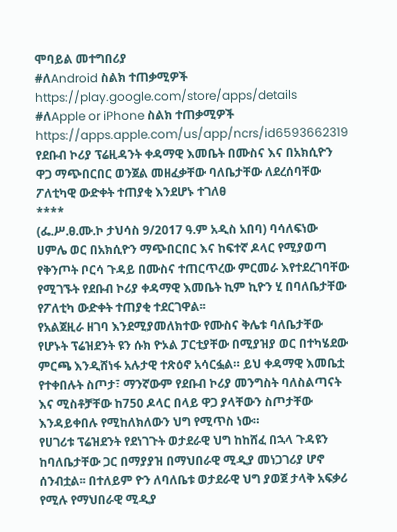ሞባይል መተግበሪያ
#ለAndroid ስልክ ተጠቃሚዎች
https://play.google.com/store/apps/details
#ለApple or iPhone ስልክ ተጠቃሚዎች
https://apps.apple.com/us/app/ncrs/id6593662319
የደቡብ ኮሪያ ፕሬዚዳንት ቀዳማዊ እመቤት በሙስና እና በአክሲዮን ዋጋ ማጭበርበር ወንጀል መዘፈቃቸው ባለቤታቸው ለደረሰባቸው ፖለቲካዊ ውድቀት ተጠያቂ እንደሆኑ ተገለፀ
****
(ፌ.ሥ.ፀ.ሙ.ኮ ታህሳስ 9/2017 ዓ.ም አዲስ አበባ) ባሳለፍነው ሀምሌ ወር በአክሲዮን ማጭበርበር እና ከፍተኛ ዶላር የሚያወጣ የቅንጦት ቦርሳ ጉዳይ በሙስና ተጠርጥረው ምርመራ እየተደረገባቸው የሚገኙት የደቡብ ኮሪያ ቀዳማዊ እመቤት ኪም ኪዮን ሂ በባለቤታቸው የፖለቲካ ውድቀት ተጠያቂ ተደርገዋል፡፡
የአልጀዚራ ዘገባ እንደሚያመለክተው የሙስና ቅሌቱ ባለቤታቸው የሆኑት ፕሬዝደንት ዩን ሱክ ዮኦል ፓርቲያቸው በሚያዝያ ወር በተካሄደው ምርጫ እንዲሸነፋ አሉታዊ ተጽዕኖ አሳርፏል። ይህ ቀዳማዊ እመቤቷ የተቀበሉት ስጦታ፣ ማንኛውም የደቡብ ኮሪያ መንግስት ባለስልጣናት እና ሚስቶቻቸው ከ750 ዶላር በላይ ዋጋ ያላቸውን ስጦታቸው እንዳይቀበሉ የሚከለክለውን ህግ የሚጥስ ነው።
የሀገሪቱ ፕሬዝደንት የደነገጉት ወታደራዊ ህግ ከከሸፈ በኋላ ጉዳዩን ከባለቤታቸው ጋር በማያያዝ በማህበራዊ ሚዲያ መነጋገሪያ ሆኖ ሰንብቷል፡፡ በተለይም ዮን ለባለቤቱ ወታደራዊ ህግ ያወጀ ታላቅ አፍቃሪ የሚሉ የማህበራዊ ሚዲያ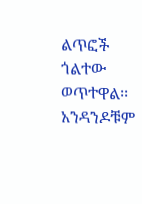ልጥፎች ጎልተው ወጥተዋል፡፡ አንዳንዶቹም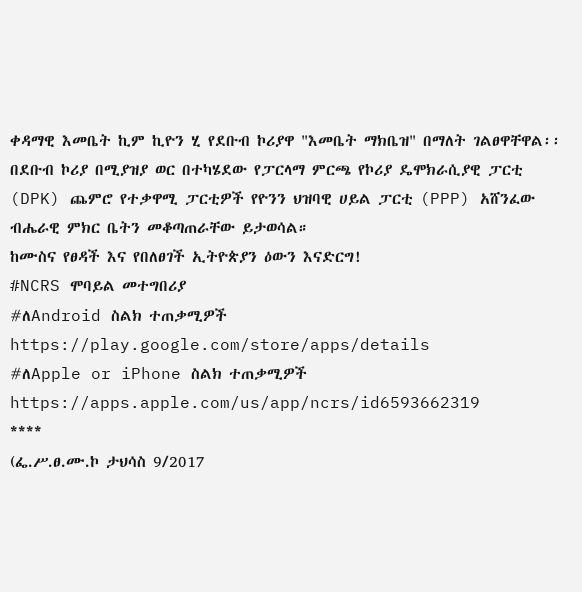ቀዳማዊ እመቤት ኪም ኪዮን ሂ የደቡብ ኮሪያዋ "እመቤት ማክቤዝ" በማለት ገልፀዋቸዋል፡፡
በደቡብ ኮሪያ በሚያዝያ ወር በተካሄደው የፓርላማ ምርጫ የኮሪያ ዴሞክራሲያዊ ፓርቲ (DPK) ጨምሮ የተቃዋሚ ፓርቲዎች የዮንን ህዝባዊ ሀይል ፓርቲ (PPP) አሸንፈው ብሔራዊ ምክር ቤትን መቆጣጠራቸው ይታወሳል።
ከሙስና የፀዳች እና የበለፀገች ኢትዮጵያን ዕውን እናድርግ!
#NCRS ሞባይል መተግበሪያ
#ለAndroid ስልክ ተጠቃሚዎች
https://play.google.com/store/apps/details
#ለApple or iPhone ስልክ ተጠቃሚዎች
https://apps.apple.com/us/app/ncrs/id6593662319
****
(ፌ.ሥ.ፀ.ሙ.ኮ ታህሳስ 9/2017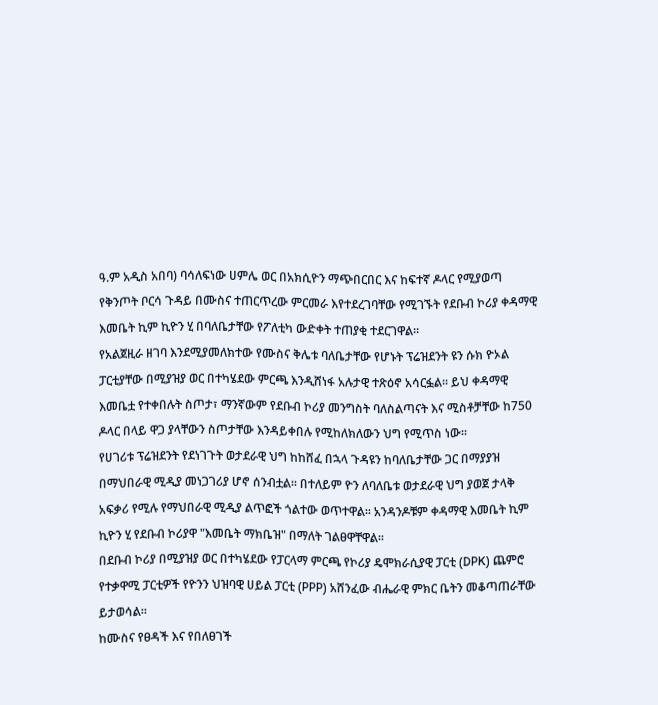ዓ.ም አዲስ አበባ) ባሳለፍነው ሀምሌ ወር በአክሲዮን ማጭበርበር እና ከፍተኛ ዶላር የሚያወጣ የቅንጦት ቦርሳ ጉዳይ በሙስና ተጠርጥረው ምርመራ እየተደረገባቸው የሚገኙት የደቡብ ኮሪያ ቀዳማዊ እመቤት ኪም ኪዮን ሂ በባለቤታቸው የፖለቲካ ውድቀት ተጠያቂ ተደርገዋል፡፡
የአልጀዚራ ዘገባ እንደሚያመለክተው የሙስና ቅሌቱ ባለቤታቸው የሆኑት ፕሬዝደንት ዩን ሱክ ዮኦል ፓርቲያቸው በሚያዝያ ወር በተካሄደው ምርጫ እንዲሸነፋ አሉታዊ ተጽዕኖ አሳርፏል። ይህ ቀዳማዊ እመቤቷ የተቀበሉት ስጦታ፣ ማንኛውም የደቡብ ኮሪያ መንግስት ባለስልጣናት እና ሚስቶቻቸው ከ750 ዶላር በላይ ዋጋ ያላቸውን ስጦታቸው እንዳይቀበሉ የሚከለክለውን ህግ የሚጥስ ነው።
የሀገሪቱ ፕሬዝደንት የደነገጉት ወታደራዊ ህግ ከከሸፈ በኋላ ጉዳዩን ከባለቤታቸው ጋር በማያያዝ በማህበራዊ ሚዲያ መነጋገሪያ ሆኖ ሰንብቷል፡፡ በተለይም ዮን ለባለቤቱ ወታደራዊ ህግ ያወጀ ታላቅ አፍቃሪ የሚሉ የማህበራዊ ሚዲያ ልጥፎች ጎልተው ወጥተዋል፡፡ አንዳንዶቹም ቀዳማዊ እመቤት ኪም ኪዮን ሂ የደቡብ ኮሪያዋ "እመቤት ማክቤዝ" በማለት ገልፀዋቸዋል፡፡
በደቡብ ኮሪያ በሚያዝያ ወር በተካሄደው የፓርላማ ምርጫ የኮሪያ ዴሞክራሲያዊ ፓርቲ (DPK) ጨምሮ የተቃዋሚ ፓርቲዎች የዮንን ህዝባዊ ሀይል ፓርቲ (PPP) አሸንፈው ብሔራዊ ምክር ቤትን መቆጣጠራቸው ይታወሳል።
ከሙስና የፀዳች እና የበለፀገች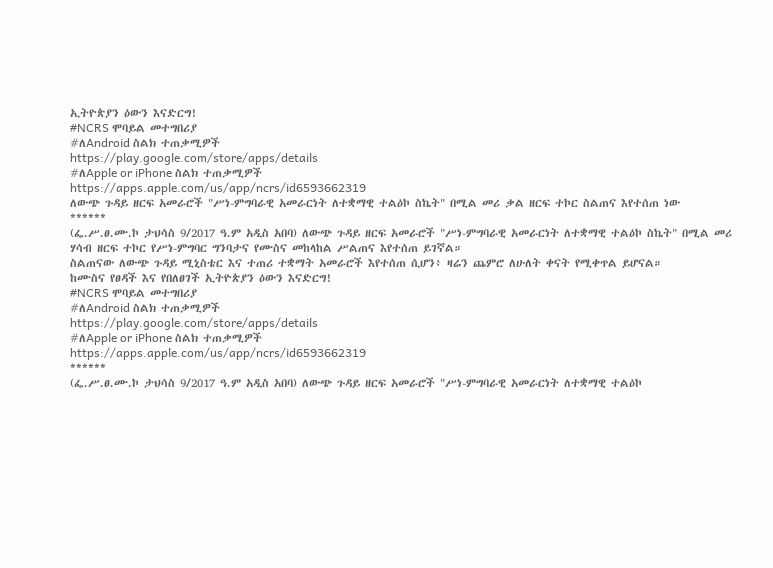ኢትዮጵያን ዕውን እናድርግ!
#NCRS ሞባይል መተግበሪያ
#ለAndroid ስልክ ተጠቃሚዎች
https://play.google.com/store/apps/details
#ለApple or iPhone ስልክ ተጠቃሚዎች
https://apps.apple.com/us/app/ncrs/id6593662319
ለውጭ ጉዳይ ዘርፍ አመራሮች "ሥነ-ምግባራዊ አመራርነት ለተቋማዊ ተልዕኮ ስኬት" በሚል መሪ ቃል ዘርፍ ተኮር ስልጠና እየተሰጠ ነው
******
(ፌ.ሥ.ፀ.ሙ.ኮ ታህሳስ 9/2017 ዓ.ም አዲስ አበባ) ለውጭ ጉዳይ ዘርፍ አመራሮች "ሥነ-ምግባራዊ አመራርነት ለተቋማዊ ተልዕኮ ስኬት" በሚል መሪ ሃሳብ ዘርፍ ተኮር የሥነ-ምግባር ግንባታና የሙስና መከላከል ሥልጠና እየተሰጠ ይገኛል።
ስልጠናው ለውጭ ጉዳይ ሚኒስቴር እና ተጠሪ ተቋማት አመራሮች እየተሰጠ ሲሆን፥ ዛሬን ጨምሮ ለሁለት ቀናት የሚቀጥል ይሆናል።
ከሙስና የፀዳች እና የበለፀገች ኢትዮጵያን ዕውን እናድርግ!
#NCRS ሞባይል መተግበሪያ
#ለAndroid ስልክ ተጠቃሚዎች
https://play.google.com/store/apps/details
#ለApple or iPhone ስልክ ተጠቃሚዎች
https://apps.apple.com/us/app/ncrs/id6593662319
******
(ፌ.ሥ.ፀ.ሙ.ኮ ታህሳስ 9/2017 ዓ.ም አዲስ አበባ) ለውጭ ጉዳይ ዘርፍ አመራሮች "ሥነ-ምግባራዊ አመራርነት ለተቋማዊ ተልዕኮ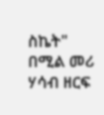ስኬት" በሚል መሪ ሃሳብ ዘርፍ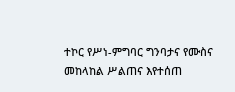ተኮር የሥነ-ምግባር ግንባታና የሙስና መከላከል ሥልጠና እየተሰጠ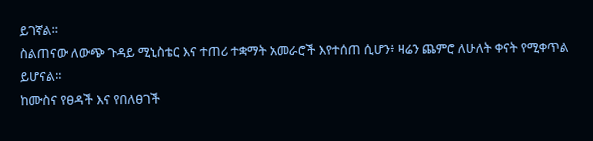ይገኛል።
ስልጠናው ለውጭ ጉዳይ ሚኒስቴር እና ተጠሪ ተቋማት አመራሮች እየተሰጠ ሲሆን፥ ዛሬን ጨምሮ ለሁለት ቀናት የሚቀጥል ይሆናል።
ከሙስና የፀዳች እና የበለፀገች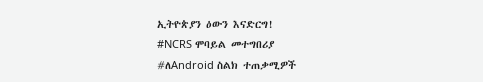ኢትዮጵያን ዕውን እናድርግ!
#NCRS ሞባይል መተግበሪያ
#ለAndroid ስልክ ተጠቃሚዎች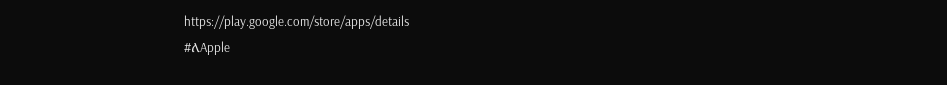https://play.google.com/store/apps/details
#ለApple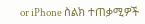or iPhone ስልክ ተጠቃሚዎች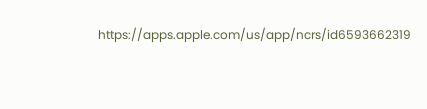https://apps.apple.com/us/app/ncrs/id6593662319